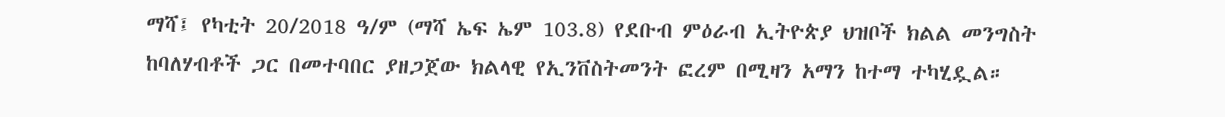ማሻ፤ የካቲት 20/2018 ዓ/ም (ማሻ ኤፍ ኤም 103.8) የደቡብ ምዕራብ ኢትዮጵያ ህዝቦች ክልል መንግስት ከባለሃብቶች ጋር በመተባበር ያዘጋጀው ክልላዊ የኢንቨስትመንት ፎረም በሚዛን አማን ከተማ ተካሂዷል።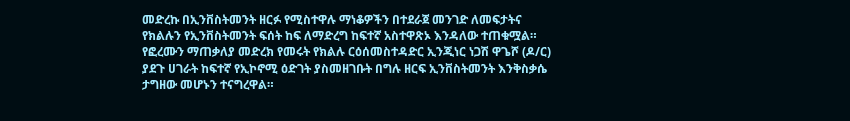መድረኩ በኢንቨስትመንት ዘርፉ የሚስተዋሉ ማነቆዎችን በተደራጀ መንገድ ለመፍታትና የክልሉን የኢንቨስትመንት ፍሰት ከፍ ለማድረግ ከፍተኛ አስተዋጽኦ እንዳለው ተጠቁሟል።
የፎረሙን ማጠቃለያ መድረክ የመሩት የክልሉ ርዕሰመስተዳድር ኢንጂነር ነጋሽ ዋጌሾ (ዶ/ር) ያደጉ ሀገራት ከፍተኛ የኢኮኖሚ ዕድገት ያስመዘገቡት በግሉ ዘርፍ ኢንቨስትመንት እንቅስቃሴ ታግዘው መሆኑን ተናግረዋል።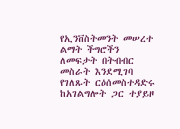የኢንቨስትመንት መሠረተ ልማት ችግሮችን ለመፍታት በትብብር መስራት እንደሚገባ የገለጹት ርዕሰመስተዳድሩ ከአገልግሎት ጋር ተያይዞ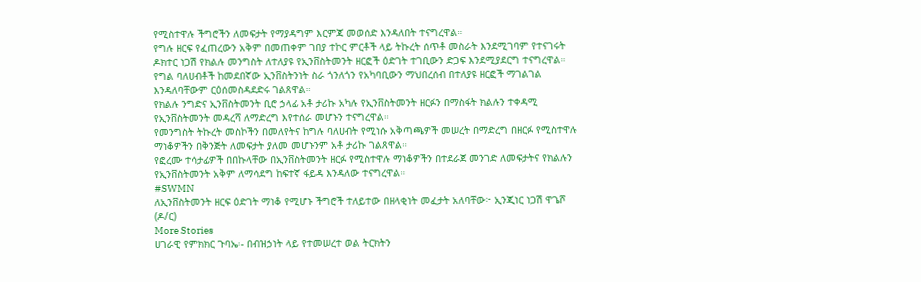የሚስተዋሉ ችግሮችን ለመፍታት የማያዳግም እርምጃ መወሰድ እንዳለበት ተናግረዋል።
የግሉ ዘርፍ የፈጠረውን አቅም በመጠቀም ገበያ ተኮር ምርቶች ላይ ትኩረት ሰጥቶ መስራት እንደሚገባም የተናገሩት ዶክተር ነጋሽ የክልሉ መንግስት ለተለያዩ የኢንቨስትመንት ዘርፎች ዕድገት ተገቢውን ድጋፍ እንደሚያደርግ ተናግረዋል።
የግል ባለሀብቶች ከመደበኛው ኢንቨስትንነት ስራ ጎንለጎን የአካባቢውን ማህበረሰብ በተለያዩ ዘርፎች ማገልገል እንዳለባቸውም ርዕሰመስዳደድሩ ገልጸዋል።
የክልሉ ንግድና ኢንቨስትመንት ቢሮ ኃላፊ አቶ ታሪኩ አካሉ የኢንቨስትመንት ዘርፉን በማስፋት ክልሉን ተቀዳሚ የኢንቨስትመንት መዳረሻ ለማድረግ እየተሰራ መሆኑን ተናግረዋል።
የመንግስት ትኩረት መስኮችን በመለየትና ከግሉ ባለሀብት የሚነሱ አቅጣጫዎች መሠረት በማድረግ በዘርፉ የሚስተዋሉ ማነቆዎችን በቅንጅት ለመፍታት ያለመ መሆኑንም አቶ ታሪኩ ገልጸዋል።
የፎረሙ ተሳታፊዎች በበኩላቸው በኢንቨስትመንት ዘርፉ የሚስተዋሉ ማነቆዎችን በተደራጀ መንገድ ለመፍታትና የክልሉን የኢንቨስትመንት አቅም ለማሳደግ ከፍተኛ ፋይዳ እንዳለው ተናግረዋል።
#SWMN
ለኢንቨስትመንት ዘርፍ ዕድገት ማነቆ የሚሆኑ ችግሮች ተለይተው በዘላቂነት መፈታት አለባቸው፦ ኢንጂነር ነጋሽ ዋጌሾ (ዶ/ር)
More Stories
ሀገራዊ የምክክር ጉባኤ፡- በብዝኃነት ላይ የተመሠረተ ወል ትርክትን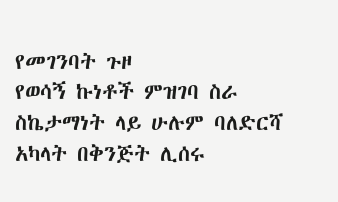የመገንባት ጉዞ
የወሳኝ ኩነቶች ምዝገባ ስራ ስኬታማነት ላይ ሁሉም ባለድርሻ አካላት በቅንጅት ሊሰሩ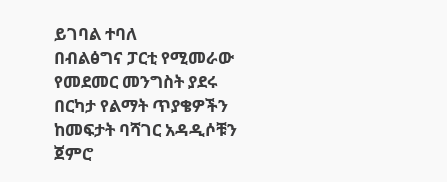ይገባል ተባለ
በብልፅግና ፓርቲ የሚመራው የመደመር መንግስት ያደሩ በርካታ የልማት ጥያቄዎችን ከመፍታት ባሻገር አዳዲሶቹን ጀምሮ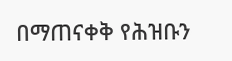በማጠናቀቅ የሕዝቡን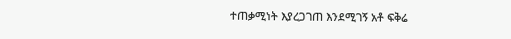ተጠቃሚነት እያረጋገጠ እንደሚገኝ አቶ ፍቅሬ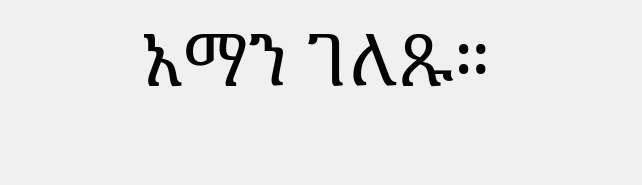አማን ገለጹ።